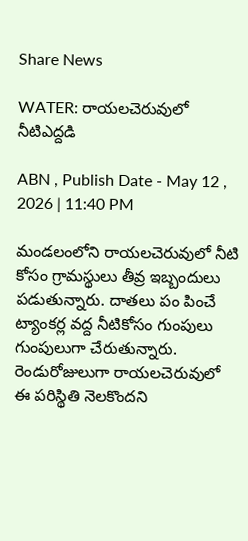Share News

WATER: రాయలచెరువులో నీటిఎద్దడి

ABN , Publish Date - May 12 , 2026 | 11:40 PM

మండలంలోని రాయలచెరువులో నీటి కోసం గ్రామస్థులు తీవ్ర ఇబ్బందులు పడుతున్నారు. దాతలు పం పించే ట్యాంకర్ల వద్ద నీటికోసం గుంపులు గుంపులుగా చేరుతున్నారు. రెండురోజులుగా రాయలచెరువులో ఈ పరిస్థితి నెలకొందని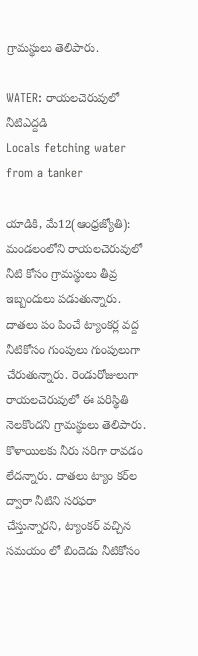గ్రామస్థులు తెలిపారు.

WATER: రాయలచెరువులో నీటిఎద్దడి
Locals fetching water from a tanker

యాడికి, మే12(ఆంధ్రజ్యోతి): మండలంలోని రాయలచెరువులో నీటి కోసం గ్రామస్థులు తీవ్ర ఇబ్బందులు పడుతున్నారు. దాతలు పం పించే ట్యాంకర్ల వద్ద నీటికోసం గుంపులు గుంపులుగా చేరుతున్నారు. రెండురోజులుగా రాయలచెరువులో ఈ పరిస్థితి నెలకొందని గ్రామస్థులు తెలిపారు. కొళాయిలకు నీరు సరిగా రావడం లేదన్నారు. దాతలు ట్యాం కర్‌ల ద్వారా నీటిని సరఫరా చేస్తున్నారని, ట్యాంకర్‌ వచ్చిన సమయం లో బిందెడు నీటికోసం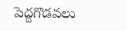పెద్దగొడవలు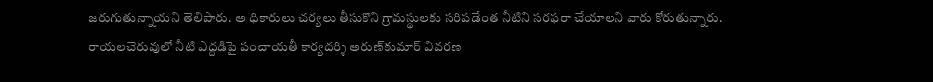జరుగుతున్నాయని తెలిపారు. అ ధికారులు చర్యలు తీసుకొని గ్రామస్థులకు సరిపడేంత నీటిని సరఫరా చేయాలని వారు కోరుతున్నారు. రాయలచెరువులో నీటి ఎద్దడిపై పంచాయతీ కార్యదర్శి అరుణ్‌కుమార్‌ వివరణ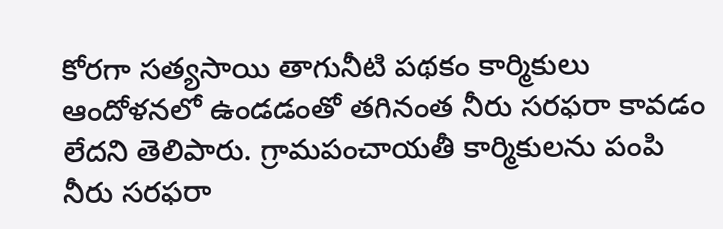కోరగా సత్యసాయి తాగునీటి పథకం కార్మికులు ఆందోళనలో ఉండడంతో తగినంత నీరు సరఫరా కావడం లేదని తెలిపారు. గ్రామపంచాయతీ కార్మికులను పంపి నీరు సరఫరా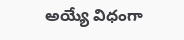అయ్యే విధంగా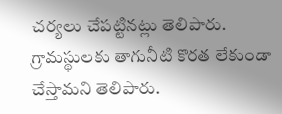చర్యలు చేపట్టినట్లు తెలిపారు. గ్రామస్థులకు తాగునీటి కొరత లేకుండా చేస్తామని తెలిపారు.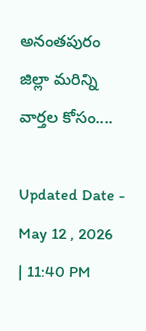అనంతపురం జిల్లా మరిన్ని వార్తల కోసం....

Updated Date - May 12 , 2026 | 11:40 PM